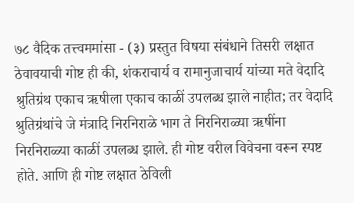७८ वैदिक तत्त्वममांसा - (३) प्रस्तुत विषया संबंधाने तिसरी लक्षात ठेवावयाची गोष्ट ही की, शंकराचार्य व रामानुजाचार्य यांच्या मते वेदादि श्रुतिग्रंथ एकाच ऋषीला एकाच काळीं उपलब्ध झाले नाहीत; तर वेदादि श्रुतिग्रंथांचे जे मंत्रादि निरनिराळे भाग ते निरनिराळ्या ऋषींना निरनिराळ्या काळीं उपलब्ध झाले. ही गोष्ट वरील विवेचना वरून स्पष्ट होते. आणि ही गोष्ट लक्षात ठेविली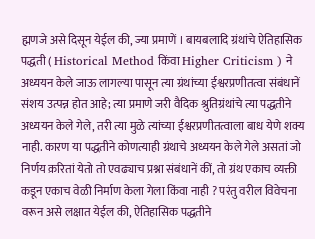ह्मणजे असे दिसून येईल की, ज्या प्रमाणें । बायबलादि ग्रंथांचे ऐतिहासिक पद्धती ( Historical Method किंवा Higher Criticism ) ने अध्ययन केले जाऊ लागल्या पासून त्या ग्रंथांच्या ईश्वरप्रणीतत्वा संबंधानें संशय उत्पन्न होत आहे; त्या प्रमाणे जरी वैदिक श्रुतिग्रंथांचे त्या पद्धतीने अध्ययन केले गेले, तरी त्या मुळे त्यांच्या ईश्वरप्रणीतत्वाला बाध येणे शक्य नाही. कारण या पद्धतीने कोणत्याही ग्रंथाचे अध्ययन केले गेले असतां जो निर्णय क़रितां येतो तो एवढ्याच प्रश्ना संबंधानें कीं, तो ग्रंथ एकाच व्यक्ती कडून एकाच वेळी निर्माण केला गेला किंवा नाही ? परंतु वरील विवेचना वरून असे लक्षात येईल की, ऐतिहासिक पद्धतीने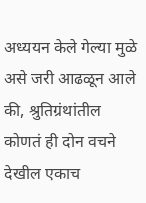अध्ययन केले गेल्या मुळे असे जरी आढळून आले की, श्रुतिग्रंथांतील कोणतं ही दोन वचने देखील एकाच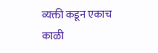व्यक्ती कडून एकाच काळी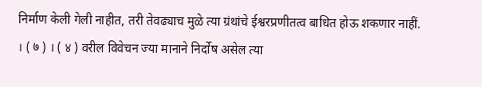निर्माण केली गेली नाहीत, तरी तेवढ्याच मुळे त्या ग्रंथांचे ईश्वरप्रणीतत्व बाधित होऊ शकणार नाहीं. । ( ७ ) । ( ४ ) वरील विवेचन ज्या मानाने निर्दोष असेल त्या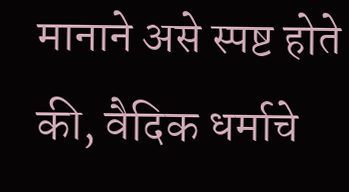मानाने असे स्पष्ट होते की, वैदिक धर्माचे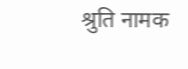श्रुति नामक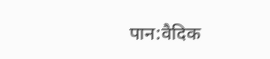पान:वैदिक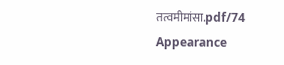तत्वमीमांसा.pdf/74
Appearance